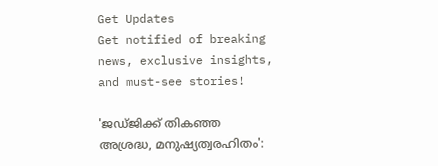Get Updates
Get notified of breaking news, exclusive insights, and must-see stories!

'ജഡ്ജിക്ക് തികഞ്ഞ അശ്രദ്ധ, മനുഷ്യത്വരഹിതം':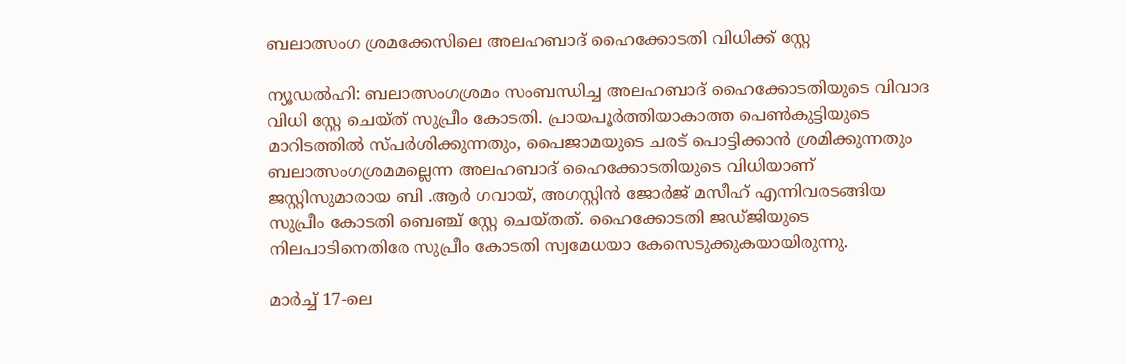ബലാത്സംഗ ശ്രമക്കേസിലെ അലഹബാദ് ഹൈക്കോടതി വിധിക്ക് സ്റ്റേ

ന്യൂഡല്‍ഹി: ബലാത്സംഗശ്രമം സംബന്ധിച്ച അലഹബാദ് ഹൈക്കോടതിയുടെ വിവാദ വിധി സ്റ്റേ ചെയ്ത് സുപ്രീം കോടതി. പ്രായപൂര്‍ത്തിയാകാത്ത പെണ്‍കുട്ടിയുടെ മാറിടത്തില്‍ സ്പര്‍ശിക്കുന്നതും, പൈജാമയുടെ ചരട് പൊട്ടിക്കാന്‍ ശ്രമിക്കുന്നതും ബലാത്സംഗശ്രമമല്ലെന്ന അലഹബാദ് ഹൈക്കോടതിയുടെ വിധിയാണ് ജസ്റ്റിസുമാരായ ബി .ആര്‍ ഗവായ്, അഗസ്റ്റിന്‍ ജോര്‍ജ് മസീഹ് എന്നിവരടങ്ങിയ സുപ്രീം കോടതി ബെഞ്ച് സ്റ്റേ ചെയ്തത്. ഹൈക്കോടതി ജഡ്ജിയുടെ നിലപാടിനെതിരേ സുപ്രീം കോടതി സ്വമേധയാ കേസെടുക്കുകയായിരുന്നു.

മാർച്ച് 17-ലെ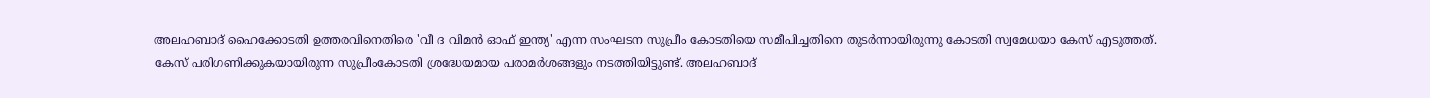അലഹബാദ് ഹൈക്കോടതി ഉത്തരവിനെതിരെ 'വീ ദ വിമൻ ഓഫ് ഇന്ത്യ' എന്ന സംഘടന സുപ്രീം കോടതിയെ സമീപിച്ചതിനെ തുടർന്നായിരുന്നു കോടതി സ്വമേധയാ കേസ് എടുത്തത്. കേസ് പരിഗണിക്കുകയായിരുന്ന സുപ്രീംകോടതി ശ്രദ്ധേയമായ പരാമർശങ്ങളും നടത്തിയിട്ടുണ്ട്. അലഹബാദ്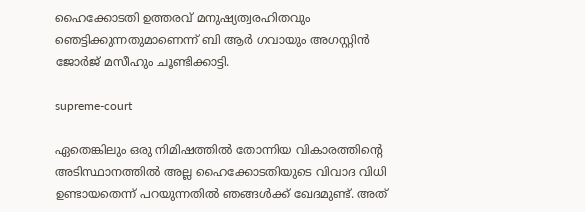ഹൈക്കോടതി ഉത്തരവ് മനുഷ്യത്വരഹിതവും ഞെട്ടിക്കുന്നതുമാണെന്ന് ബി ആര്‍ ഗവായും അഗസ്റ്റിന്‍ ജോര്‍ജ് മസീഹും ചൂണ്ടിക്കാട്ടി.

supreme-court

ഏതെങ്കിലും ഒരു നിമിഷത്തിൽ തോന്നിയ വികാരത്തിന്റെ അടിസ്ഥാനത്തിൽ അല്ല ഹൈക്കോടതിയുടെ വിവാദ വിധി ഉണ്ടായതെന്ന് പറയുന്നതില്‍ ഞങ്ങൾക്ക് ഖേദമുണ്ട്. അത്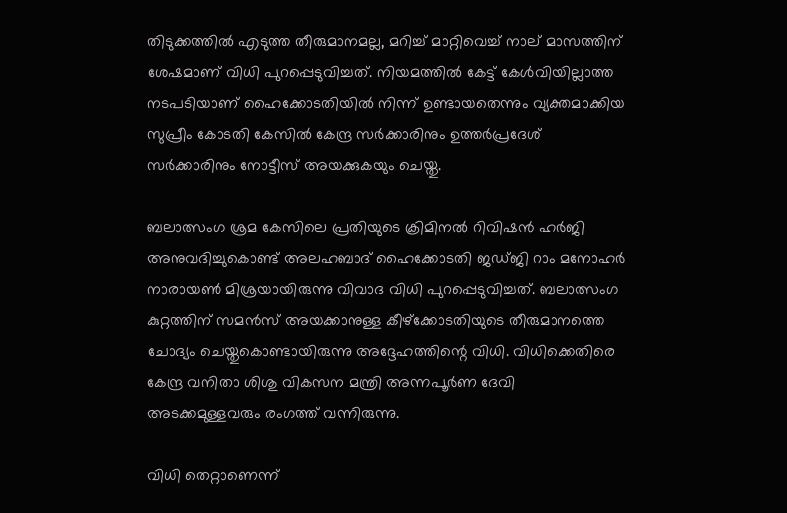തിടുക്കത്തിൽ എടുത്ത തീരുമാനമല്ല, മറിച്ച് മാറ്റിവെച്ച് നാല് മാസത്തിന് ശേഷമാണ് വിധി പുറപ്പെടുവിച്ചത്. നിയമത്തിൽ കേട്ട് കേൾവിയില്ലാത്ത നടപടിയാണ് ഹൈക്കോടതിയിൽ നിന്ന് ഉണ്ടായതെന്നും വ്യക്തമാക്കിയ സുപ്രീം കോടതി കേസിൽ കേന്ദ്ര സർക്കാരിനും ഉത്തർപ്രദേശ് സർക്കാരിനും നോട്ടീസ് അയക്കുകയും ചെയ്തു.

ബലാത്സംഗ ശ്രമ കേസിലെ പ്രതിയുടെ ക്രിമിനൽ റിവിഷൻ ഹർജി അനുവദിച്ചുകൊണ്ട് അലഹബാദ് ഹൈക്കോടതി ജഡ്ജി റാം മനോഹർ നാരായൺ മിശ്രയായിരുന്നു വിവാദ വിധി പുറപ്പെടുവിച്ചത്. ബലാത്സംഗ കുറ്റത്തിന് സമന്‍സ് അയക്കാനുള്ള കീഴ്‌ക്കോടതിയുടെ തീരുമാനത്തെ ചോദ്യം ചെയ്തുകൊണ്ടായിരുന്നു അദ്ദേഹത്തിന്റെ വിധി. വിധിക്കെതിരെ കേന്ദ്ര വനിതാ ശിശു വികസന മന്ത്രി അന്നപൂര്‍ണ ദേവി അടക്കമുള്ളവരും രംഗത്ത് വന്നിരുന്നു.

വിധി തെറ്റാണെന്ന്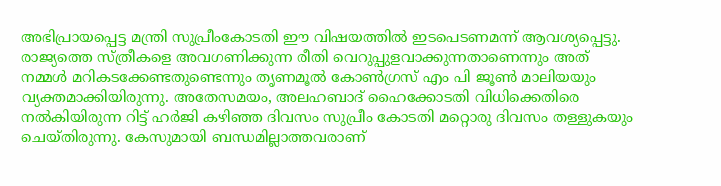അഭിപ്രായപ്പെട്ട മന്ത്രി സുപ്രീംകോടതി ഈ വിഷയത്തില്‍ ഇടപെടണമന്ന് ആവശ്യപ്പെട്ടു. രാജ്യത്തെ സ്ത്രീകളെ അവഗണിക്കുന്ന രീതി വെറുപ്പുളവാക്കുന്നതാണെന്നും അത് നമ്മള്‍ മറികടക്കേണ്ടതുണ്ടെന്നും തൃണമൂല്‍ കോണ്‍ഗ്രസ് എം പി ജൂണ്‍ മാലിയയും വ്യക്തമാക്കിയിരുന്നു. അതേസമയം, അലഹബാദ് ഹൈക്കോടതി വിധിക്കെതിരെ നല്‍കിയിരുന്ന റിട്ട് ഹര്‍ജി കഴിഞ്ഞ ദിവസം സുപ്രീം കോടതി മറ്റൊരു ദിവസം തള്ളുകയും ചെയ്തിരുന്നു. കേസുമായി ബന്ധമില്ലാത്തവരാണ്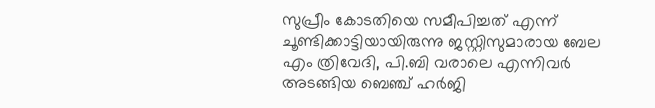സുപ്രീം കോടതിയെ സമീപിച്ചത് എന്ന് ചൂണ്ടിക്കാട്ടിയായിരുന്നു ജസ്റ്റിസുമാരായ ബേല എം ത്രിവേദി, പി.ബി വരാലെ എന്നിവര്‍ അടങ്ങിയ ബെഞ്ച് ഹർജി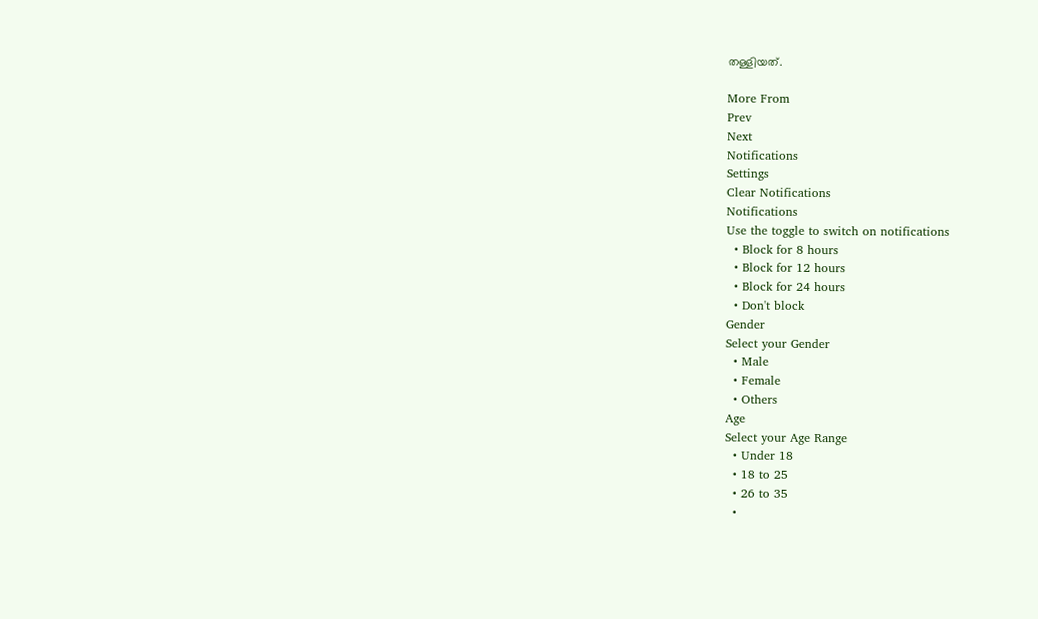തള്ളിയത്.

More From
Prev
Next
Notifications
Settings
Clear Notifications
Notifications
Use the toggle to switch on notifications
  • Block for 8 hours
  • Block for 12 hours
  • Block for 24 hours
  • Don't block
Gender
Select your Gender
  • Male
  • Female
  • Others
Age
Select your Age Range
  • Under 18
  • 18 to 25
  • 26 to 35
  •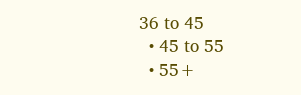36 to 45
  • 45 to 55
  • 55+